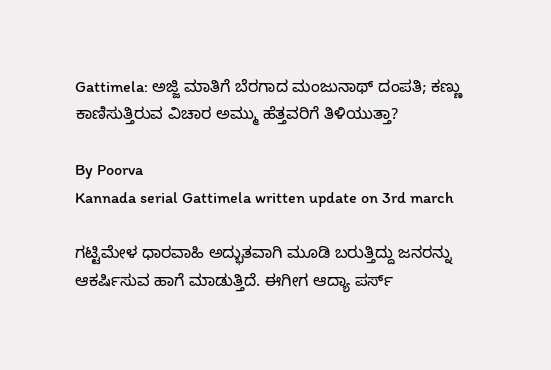Gattimela: ಅಜ್ಜಿ ಮಾತಿಗೆ ಬೆರಗಾದ ಮಂಜುನಾಥ್ ದಂಪತಿ; ಕಣ್ಣು ಕಾಣಿಸುತ್ತಿರುವ ವಿಚಾರ ಅಮ್ಮು ಹೆತ್ತವರಿಗೆ ತಿಳಿಯುತ್ತಾ?

By Poorva
Kannada serial Gattimela written update on 3rd march

ಗಟ್ಟಿಮೇಳ ಧಾರವಾಹಿ ಅದ್ಭುತವಾಗಿ ಮೂಡಿ ಬರುತ್ತಿದ್ದು ಜನರನ್ನು ಆಕರ್ಷಿಸುವ ಹಾಗೆ ಮಾಡುತ್ತಿದೆ. ಈಗೀಗ ಆದ್ಯಾ ಪರ್ಸ್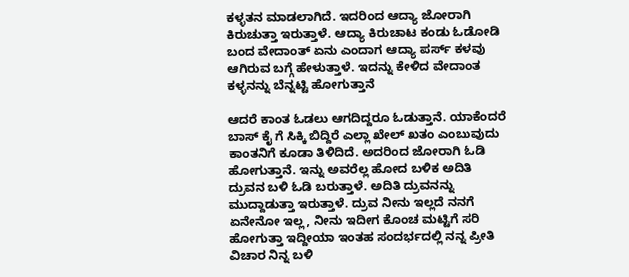ಕಳ್ಳತನ ಮಾಡಲಾಗಿದೆ. ಇದರಿಂದ ಆದ್ಯಾ ಜೋರಾಗಿ ಕಿರುಚುತ್ತಾ ಇರುತ್ತಾಳೆ. ಆದ್ಯಾ ಕಿರುಚಾಟ ಕಂಡು ಓಡೋಡಿ ಬಂದ ವೇದಾಂತ್ ಏನು ಎಂದಾಗ ಆದ್ಯಾ ಪರ್ಸ್ ಕಳವು ಆಗಿರುವ ಬಗ್ಗೆ ಹೇಳುತ್ತಾಳೆ. ಇದನ್ನು ಕೇಳಿದ ವೇದಾಂತ ಕಳ್ಳನನ್ನು ಬೆನ್ನಟ್ಟಿ ಹೋಗುತ್ತಾನೆ

ಆದರೆ ಕಾಂತ ಓಡಲು ಆಗದಿದ್ದರೂ ಓಡುತ್ತಾನೆ. ಯಾಕೆಂದರೆ ಬಾಸ್ ಕೈ ಗೆ ಸಿಕ್ಕಿ ಬಿದ್ದಿರೆ ಎಲ್ಲಾ ಖೇಲ್ ಖತಂ ಎಂಬುವುದು ಕಾಂತನಿಗೆ ಕೂಡಾ ತಿಳಿದಿದೆ. ಅದರಿಂದ ಜೋರಾಗಿ ಓಡಿ ಹೋಗುತ್ತಾನೆ. ಇನ್ನು ಅವರೆಲ್ಲ ಹೋದ ಬಳಿಕ ಅದಿತಿ ದ್ರುವನ ಬಳಿ ಓಡಿ ಬರುತ್ತಾಳೆ. ಅದಿತಿ ದ್ರುವನನ್ನು ಮುದ್ದಾಡುತ್ತಾ ಇರುತ್ತಾಳೆ. ದ್ರುವ ನೀನು ಇಲ್ಲದೆ ನನಗೆ ಏನೇನೋ ಇಲ್ಲ, ನೀನು ಇದೀಗ ಕೊಂಚ ಮಟ್ಟಿಗೆ ಸರಿ ಹೋಗುತ್ತಾ ಇದ್ದೀಯಾ ಇಂತಹ ಸಂದರ್ಭದಲ್ಲಿ ನನ್ನ ಪ್ರೀತಿ ವಿಚಾರ ನಿನ್ನ ಬಳಿ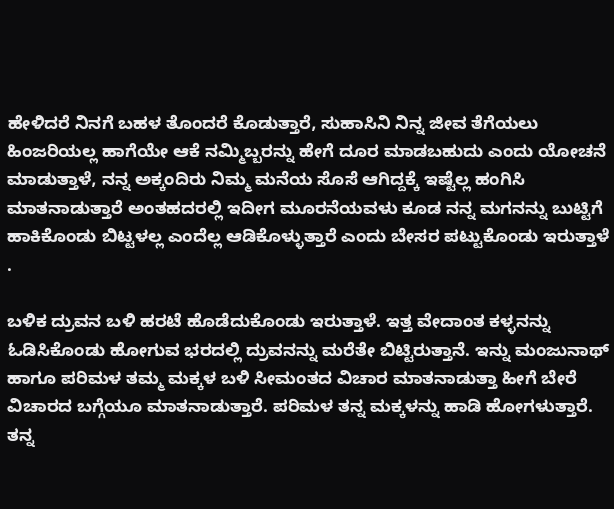ಹೇಳಿದರೆ ನಿನಗೆ ಬಹಳ ತೊಂದರೆ ಕೊಡುತ್ತಾರೆ, ಸುಹಾಸಿನಿ ನಿನ್ನ ಜೀವ ತೆಗೆಯಲು ಹಿಂಜರಿಯಲ್ಲ ಹಾಗೆಯೇ ಆಕೆ ನಮ್ಮಿಬ್ಬರನ್ನು ಹೇಗೆ ದೂರ ಮಾಡಬಹುದು ಎಂದು ಯೋಚನೆ ಮಾಡುತ್ತಾಳೆ, ನನ್ನ ಅಕ್ಕಂದಿರು ನಿಮ್ಮ ಮನೆಯ ಸೊಸೆ ಆಗಿದ್ದಕ್ಕೆ ಇಷ್ಟೆಲ್ಲ ಹಂಗಿಸಿ ಮಾತನಾಡುತ್ತಾರೆ ಅಂತಹದರಲ್ಲಿ ಇದೀಗ ಮೂರನೆಯವಳು ಕೂಡ ನನ್ನ ಮಗನನ್ನು ಬುಟ್ಟಿಗೆ ಹಾಕಿಕೊಂಡು ಬಿಟ್ಟಳಲ್ಲ ಎಂದೆಲ್ಲ ಆಡಿಕೊಳ್ಳುತ್ತಾರೆ ಎಂದು ಬೇಸರ ಪಟ್ಟುಕೊಂಡು ಇರುತ್ತಾಳೆ .

ಬಳಿಕ ದ್ರುವನ ಬಳಿ ಹರಟೆ ಹೊಡೆದುಕೊಂಡು ಇರುತ್ತಾಳೆ. ಇತ್ತ ವೇದಾಂತ ಕಳ್ಳನನ್ನು ಓಡಿಸಿಕೊಂಡು ಹೋಗುವ ಭರದಲ್ಲಿ ದ್ರುವನನ್ನು ಮರೆತೇ ಬಿಟ್ಟಿರುತ್ತಾನೆ. ಇನ್ನು ಮಂಜುನಾಥ್ ಹಾಗೂ ಪರಿಮಳ ತಮ್ಮ ಮಕ್ಕಳ ಬಳಿ ಸೀಮಂತದ ವಿಚಾರ ಮಾತನಾಡುತ್ತಾ ಹೀಗೆ ಬೇರೆ ವಿಚಾರದ ಬಗ್ಗೆಯೂ ಮಾತನಾಡುತ್ತಾರೆ. ಪರಿಮಳ ತನ್ನ ಮಕ್ಕಳನ್ನು ಹಾಡಿ ಹೋಗಳುತ್ತಾರೆ. ತನ್ನ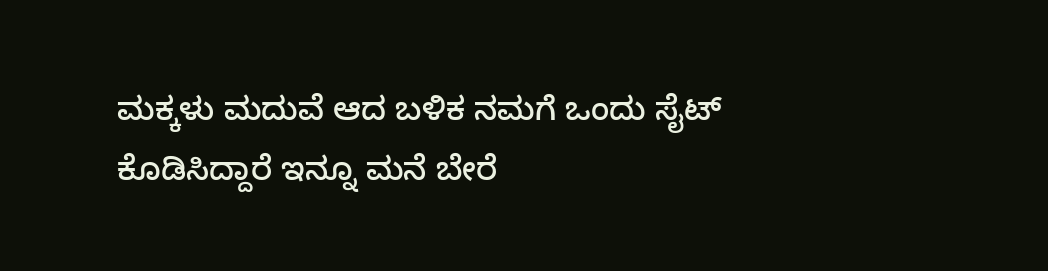ಮಕ್ಕಳು ಮದುವೆ ಆದ ಬಳಿಕ ನಮಗೆ ಒಂದು ಸೈಟ್ ಕೊಡಿಸಿದ್ದಾರೆ ಇನ್ನೂ ಮನೆ ಬೇರೆ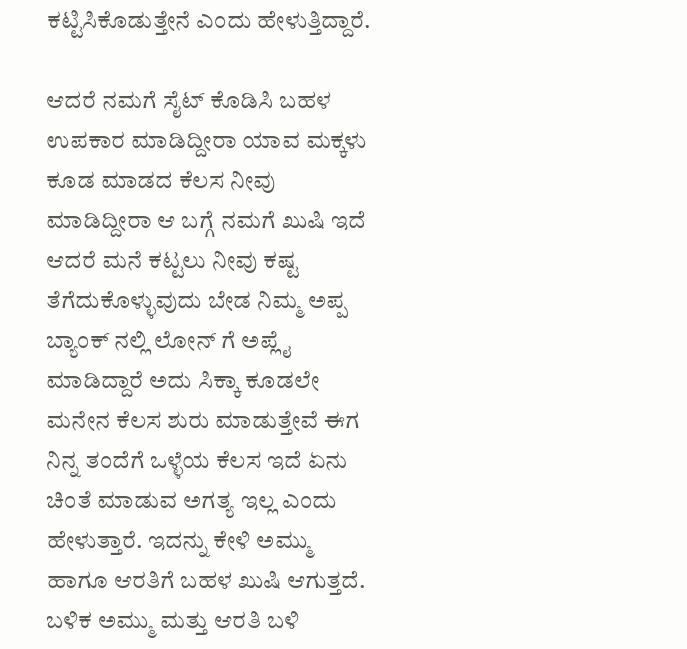ಕಟ್ಟಿಸಿಕೊಡುತ್ತೇನೆ ಎಂದು ಹೇಳುತ್ತಿದ್ದಾರೆ.

ಆದರೆ ನಮಗೆ ಸೈಟ್ ಕೊಡಿಸಿ ಬಹಳ ಉಪಕಾರ ಮಾಡಿದ್ದೀರಾ ಯಾವ ಮಕ್ಕಳು ಕೂಡ ಮಾಡದ ಕೆಲಸ ನೀವು ಮಾಡಿದ್ದೀರಾ ಆ ಬಗ್ಗೆ ನಮಗೆ ಖುಷಿ ಇದೆ ಆದರೆ ಮನೆ ಕಟ್ಟಲು ನೀವು ಕಷ್ಟ ತೆಗೆದುಕೊಳ್ಳುವುದು ಬೇಡ ನಿಮ್ಮ ಅಪ್ಪ ಬ್ಯಾಂಕ್ ನಲ್ಲಿ ಲೋನ್ ಗೆ ಅಪ್ಲೈ ಮಾಡಿದ್ದಾರೆ ಅದು ಸಿಕ್ಕಾ ಕೂಡಲೇ ಮನೇನ ಕೆಲಸ ಶುರು ಮಾಡುತ್ತೇವೆ ಈಗ ನಿನ್ನ ತಂದೆಗೆ ಒಳ್ಳೆಯ ಕೆಲಸ ಇದೆ ಏನು ಚಿಂತೆ ಮಾಡುವ ಅಗತ್ಯ ಇಲ್ಲ ಎಂದು ಹೇಳುತ್ತಾರೆ. ಇದನ್ನು ಕೇಳಿ ಅಮ್ಮು ಹಾಗೂ ಆರತಿಗೆ ಬಹಳ ಖುಷಿ ಆಗುತ್ತದೆ. ಬಳಿಕ ಅಮ್ಮು ಮತ್ತು ಆರತಿ ಬಳಿ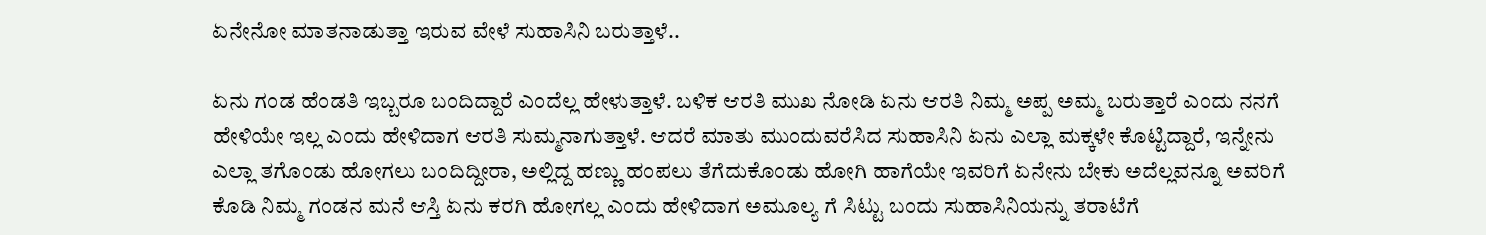ಏನೇನೋ ಮಾತನಾಡುತ್ತಾ ಇರುವ ವೇಳೆ ಸುಹಾಸಿನಿ ಬರುತ್ತಾಳೆ..

ಏನು ಗಂಡ ಹೆಂಡತಿ ಇಬ್ಬರೂ ಬಂದಿದ್ದಾರೆ ಎಂದೆಲ್ಲ ಹೇಳುತ್ತಾಳೆ. ಬಳಿಕ ಆರತಿ ಮುಖ ನೋಡಿ ಏನು ಆರತಿ ನಿಮ್ಮ ಅಪ್ಪ ಅಮ್ಮ ಬರುತ್ತಾರೆ ಎಂದು ನನಗೆ ಹೇಳಿಯೇ ಇಲ್ಲ ಎಂದು ಹೇಳಿದಾಗ ಆರತಿ ಸುಮ್ಮನಾಗುತ್ತಾಳೆ. ಆದರೆ ಮಾತು ಮುಂದುವರೆಸಿದ ಸುಹಾಸಿನಿ ಏನು ಎಲ್ಲಾ ಮಕ್ಕಳೇ ಕೊಟ್ಟಿದ್ದಾರೆ, ಇನ್ನೇನು ಎಲ್ಲಾ ತಗೊಂಡು ಹೋಗಲು ಬಂದಿದ್ದೀರಾ, ಅಲ್ಲಿದ್ದ ಹಣ್ಣು ಹಂಪಲು ತೆಗೆದುಕೊಂಡು ಹೋಗಿ ಹಾಗೆಯೇ ಇವರಿಗೆ ಏನೇನು ಬೇಕು ಅದೆಲ್ಲವನ್ನೂ ಅವರಿಗೆ ಕೊಡಿ ನಿಮ್ಮ ಗಂಡನ ಮನೆ ಆಸ್ತಿ ಏನು ಕರಗಿ ಹೋಗಲ್ಲ ಎಂದು ಹೇಳಿದಾಗ ಅಮೂಲ್ಯ ಗೆ ಸಿಟ್ಟು ಬಂದು ಸುಹಾಸಿನಿಯನ್ನು ತರಾಟೆಗೆ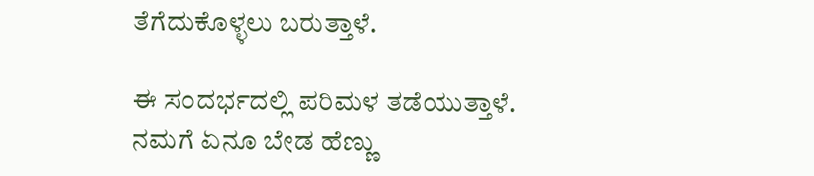ತೆಗೆದುಕೊಳ್ಳಲು ಬರುತ್ತಾಳೆ.

ಈ ಸಂದರ್ಭದಲ್ಲಿ ಪರಿಮಳ ತಡೆಯುತ್ತಾಳೆ. ನಮಗೆ ಏನೂ ಬೇಡ ಹೆಣ್ಣು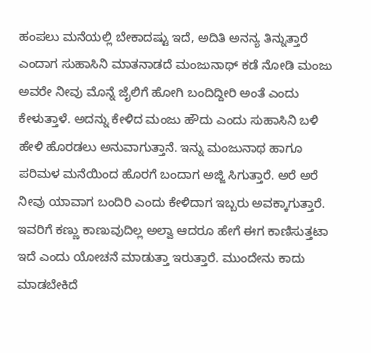ಹಂಪಲು ಮನೆಯಲ್ಲಿ ಬೇಕಾದಷ್ಟು ಇದೆ, ಅದಿತಿ ಅನನ್ಯ ತಿನ್ನುತ್ತಾರೆ ಎಂದಾಗ ಸುಹಾಸಿನಿ ಮಾತನಾಡದೆ ಮಂಜುನಾಥ್ ಕಡೆ ನೋಡಿ ಮಂಜು ಅವರೇ ನೀವು ಮೊನ್ನೆ ಜೈಲಿಗೆ ಹೋಗಿ ಬಂದಿದ್ದೀರಿ ಅಂತೆ ಎಂದು ಕೇಳುತ್ತಾಳೆ. ಅದನ್ನು ಕೇಳಿದ ಮಂಜು ಹೌದು ಎಂದು ಸುಹಾಸಿನಿ ಬಳಿ ಹೇಳಿ ಹೊರಡಲು ಅನುವಾಗುತ್ತಾನೆ. ಇನ್ನು ಮಂಜುನಾಥ ಹಾಗೂ ಪರಿಮಳ ಮನೆಯಿಂದ ಹೊರಗೆ ಬಂದಾಗ ಅಜ್ಜಿ ಸಿಗುತ್ತಾರೆ. ಅರೆ ಅರೆ ನೀವು ಯಾವಾಗ ಬಂದಿರಿ ಎಂದು ಕೇಳಿದಾಗ ಇಬ್ಬರು ಅವಕ್ಕಾಗುತ್ತಾರೆ. ಇವರಿಗೆ ಕಣ್ಣು ಕಾಣುವುದಿಲ್ಲ ಅಲ್ವಾ ಆದರೂ ಹೇಗೆ ಈಗ ಕಾಣಿಸುತ್ತಟಾ ಇದೆ ಎಂದು ಯೋಚನೆ ಮಾಡುತ್ತಾ ಇರುತ್ತಾರೆ. ಮುಂದೇನು ಕಾದು ಮಾಡಬೇಕಿದೆ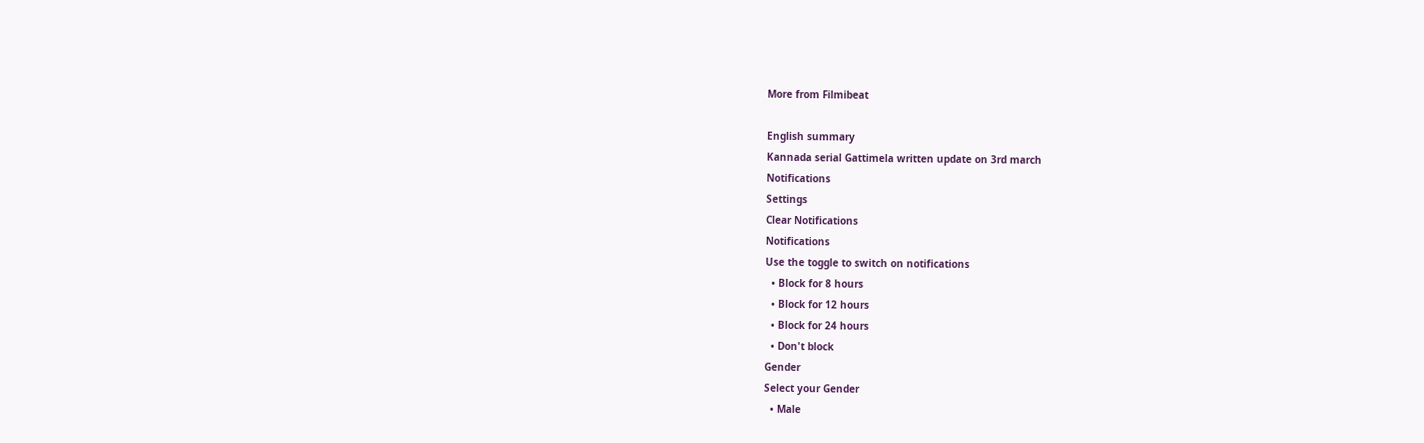More from Filmibeat

English summary
Kannada serial Gattimela written update on 3rd march
Notifications
Settings
Clear Notifications
Notifications
Use the toggle to switch on notifications
  • Block for 8 hours
  • Block for 12 hours
  • Block for 24 hours
  • Don't block
Gender
Select your Gender
  • Male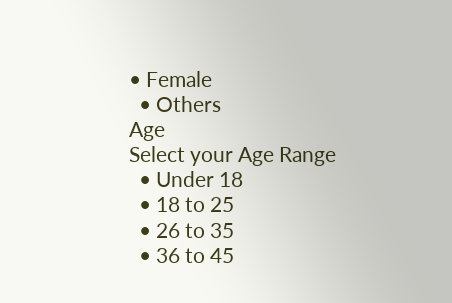• Female
  • Others
Age
Select your Age Range
  • Under 18
  • 18 to 25
  • 26 to 35
  • 36 to 45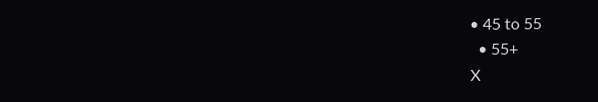• 45 to 55
  • 55+
X